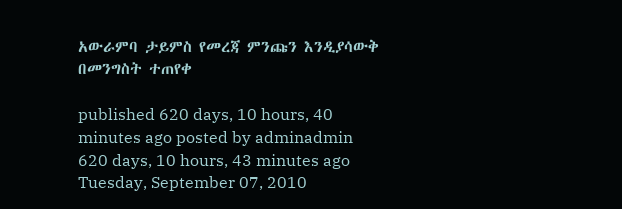አውራምባ ታይምስ የመረጃ ምንጩን እንዲያሳውቅ በመንግስት ተጠየቀ

published 620 days, 10 hours, 40 minutes ago posted by adminadmin 620 days, 10 hours, 43 minutes ago
Tuesday, September 07, 2010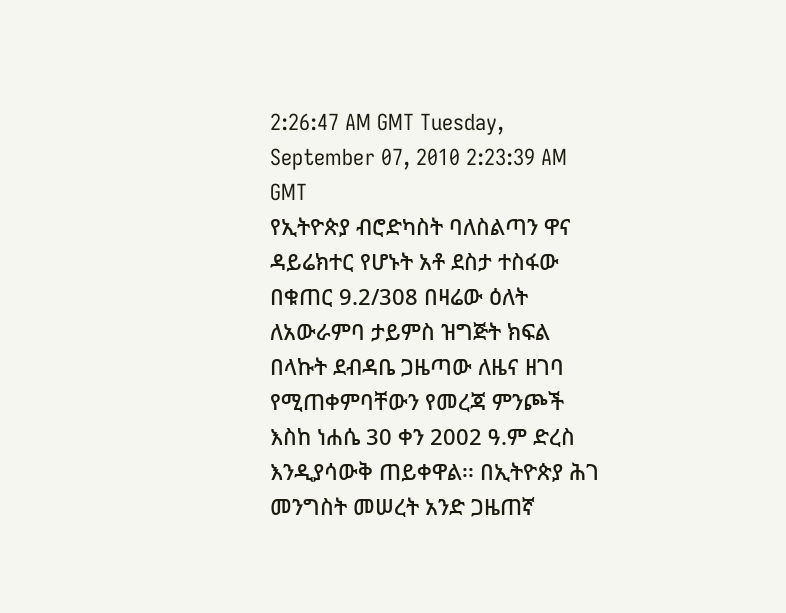2:26:47 AM GMT Tuesday, September 07, 2010 2:23:39 AM GMT
የኢትዮጵያ ብሮድካስት ባለስልጣን ዋና ዳይሬክተር የሆኑት አቶ ደስታ ተስፋው በቁጠር 9.2/308 በዛሬው ዕለት ለአውራምባ ታይምስ ዝግጅት ክፍል በላኩት ደብዳቤ ጋዜጣው ለዜና ዘገባ የሚጠቀምባቸውን የመረጃ ምንጮች እስከ ነሐሴ 30 ቀን 2002 ዓ.ም ድረስ እንዲያሳውቅ ጠይቀዋል፡፡ በኢትዮጵያ ሕገ መንግስት መሠረት አንድ ጋዜጠኛ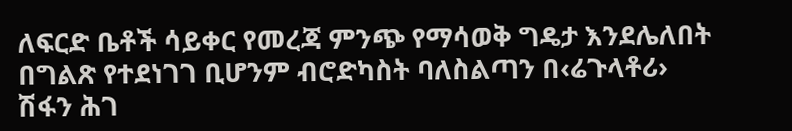ለፍርድ ቤቶች ሳይቀር የመረጃ ምንጭ የማሳወቅ ግዴታ እንደሌለበት በግልጽ የተደነገገ ቢሆንም ብሮድካስት ባለስልጣን በ‹ሬጉላቶሪ› ሽፋን ሕገ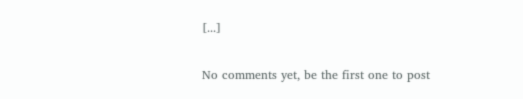[...]

No comments yet, be the first one to post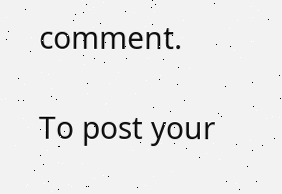comment.

To post your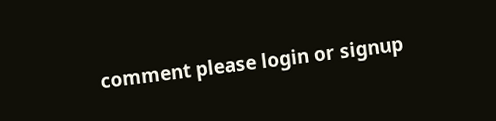comment please login or signup